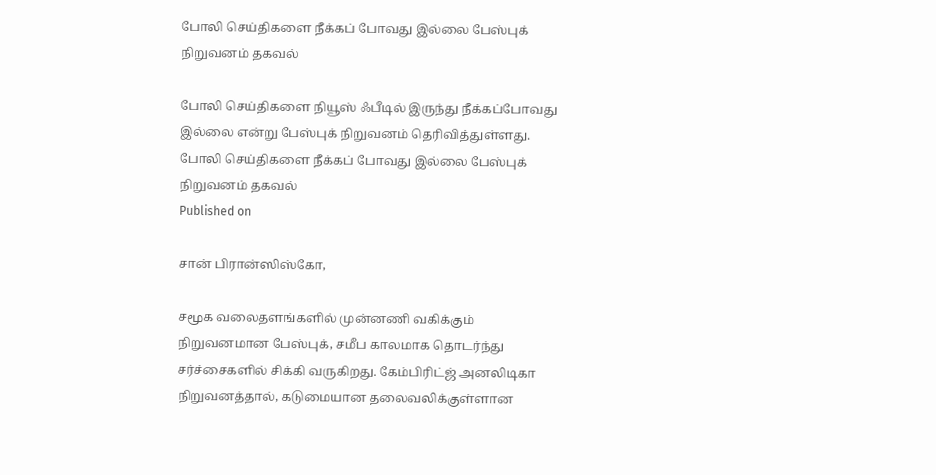போலி செய்திகளை நீக்கப் போவது இல்லை பேஸ்புக் நிறுவனம் தகவல்

போலி செய்திகளை நியூஸ் ஃபீடில் இருந்து நீக்கப்போவது இல்லை என்று பேஸ்புக் நிறுவனம் தெரிவித்துள்ளது.
போலி செய்திகளை நீக்கப் போவது இல்லை பேஸ்புக் நிறுவனம் தகவல்
Published on

சான் பிரான்ஸிஸ்கோ,

சமூக வலைதளங்களில் முன்னணி வகிக்கும் நிறுவனமான பேஸ்புக், சமீப காலமாக தொடர்ந்து சர்ச்சைகளில் சிக்கி வருகிறது. கேம்பிரிட்ஜ் அனலிடிகா நிறுவனத்தால், கடுமையான தலைவலிக்குள்ளான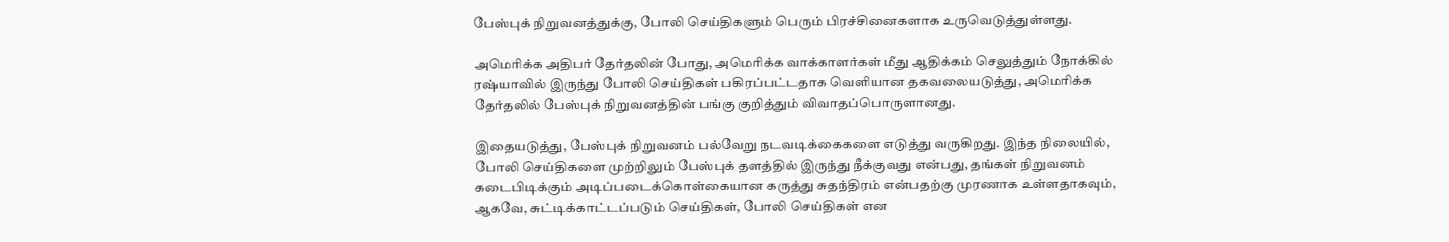பேஸ்புக் நிறுவனத்துக்கு, போலி செய்திகளும் பெரும் பிரச்சினைகளாக உருவெடுத்துள்ளது.

அமெரிக்க அதிபர் தேர்தலின் போது, அமெரிக்க வாக்காளர்கள் மீது ஆதிக்கம் செலுத்தும் நோக்கில் ரஷ்யாவில் இருந்து போலி செய்திகள் பகிரப்பட்டதாக வெளியான தகவலையடுத்து, அமெரிக்க தேர்தலில் பேஸ்புக் நிறுவனத்தின் பங்கு குறித்தும் விவாதப்பொருளானது.

இதையடுத்து, பேஸ்புக் நிறுவனம் பல்வேறு நடவடிக்கைகளை எடுத்து வருகிறது. இந்த நிலையில், போலி செய்திகளை முற்றிலும் பேஸ்புக் தளத்தில் இருந்து நீக்குவது என்பது, தங்கள் நிறுவனம் கடைபிடிக்கும் அடிப்படைக்கொள்கையான கருத்து சுதந்திரம் என்பதற்கு முரணாக உள்ளதாகவும், ஆகவே, சுட்டிக்காட்டப்படும் செய்திகள், போலி செய்திகள் என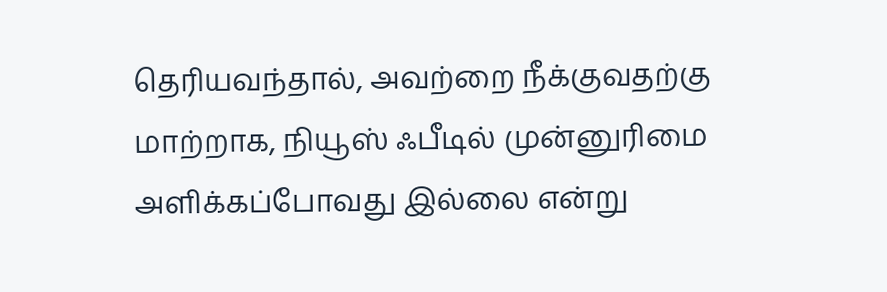தெரியவந்தால், அவற்றை நீக்குவதற்கு மாற்றாக, நியூஸ் ஃபீடில் முன்னுரிமை அளிக்கப்போவது இல்லை என்று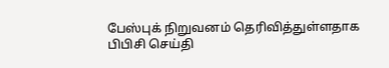பேஸ்புக் நிறுவனம் தெரிவித்துள்ளதாக பிபிசி செய்தி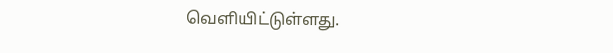வெளியிட்டுள்ளது.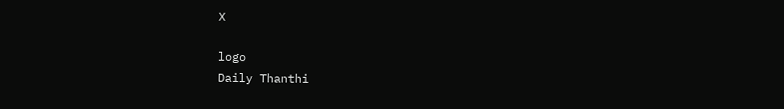X

logo
Daily Thanthi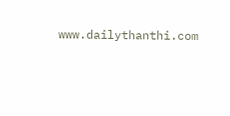www.dailythanthi.com